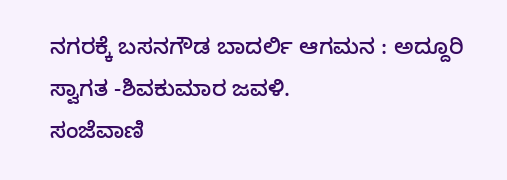ನಗರಕ್ಕೆ ಬಸನಗೌಡ ಬಾದರ್ಲಿ ಆಗಮನ : ಅದ್ದೂರಿ ಸ್ವಾಗತ -ಶಿವಕುಮಾರ ಜವಳಿ.
ಸಂಜೆವಾಣಿ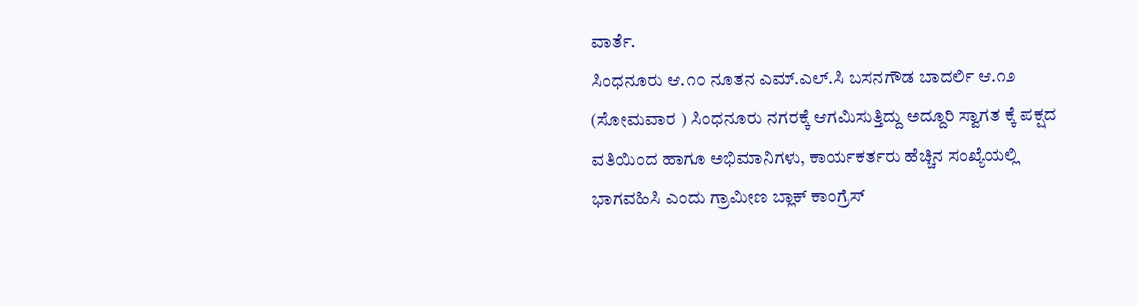ವಾರ್ತೆ.
ಸಿಂಧನೂರು ಆ.೧೦ ನೂತನ ಎಮ್.ಎಲ್.ಸಿ ಬಸನಗೌಡ ಬಾದರ್ಲಿ ಆ.೧೨ (ಸೋಮವಾರ ) ಸಿಂಧನೂರು ನಗರಕ್ಕೆ ಆಗಮಿಸುತ್ತಿದ್ದು ಅದ್ದೂರಿ ಸ್ವಾಗತ ಕ್ಕೆ ಪಕ್ಷದ ವತಿಯಿಂದ ಹಾಗೂ ಅಭಿಮಾನಿಗಳು, ಕಾರ್ಯಕರ್ತರು ಹೆಚ್ಚಿನ ಸಂಖ್ಯೆಯಲ್ಲಿ ಭಾಗವಹಿಸಿ ಎಂದು ಗ್ರಾಮೀಣ ಬ್ಲಾಕ್ ಕಾಂಗ್ರೆಸ್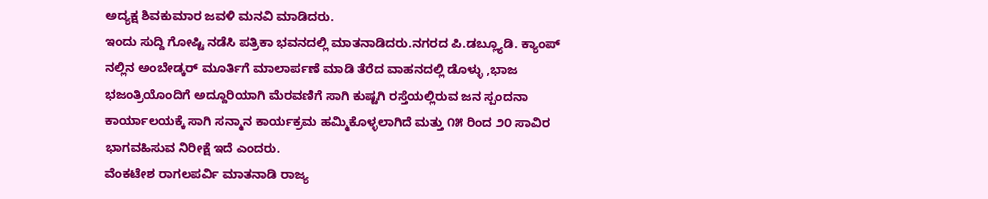ಅದ್ಯಕ್ಷ ಶಿವಕುಮಾರ ಜವಳಿ ಮನವಿ ಮಾಡಿದರು.
ಇಂದು ಸುದ್ದಿ ಗೋಷ್ಟಿ ನಡೆಸಿ ಪತ್ರಿಕಾ ಭವನದಲ್ಲಿ ಮಾತನಾಡಿದರು.ನಗರದ ಪಿ.ಡಬ್ಲ್ಯೂಡಿ. ಕ್ಯಾಂಪ್ ನಲ್ಲಿನ ಅಂಬೇಡ್ಕರ್ ಮೂರ್ತಿಗೆ ಮಾಲಾರ್ಪಣೆ ಮಾಡಿ ತೆರೆದ ವಾಹನದಲ್ಲಿ ಡೊಳ್ಳು ,ಭಾಜ ಭಜಂತ್ರಿಯೊಂದಿಗೆ ಅದ್ದೂರಿಯಾಗಿ ಮೆರವಣಿಗೆ ಸಾಗಿ ಕುಷ್ಟಗಿ ರಸ್ತೆಯಲ್ಲಿರುವ ಜನ ಸ್ಪಂದನಾ ಕಾರ್ಯಾಲಯಕ್ಕೆ ಸಾಗಿ ಸನ್ಮಾನ ಕಾರ್ಯಕ್ರಮ ಹಮ್ಮಿಕೊಳ್ಳಲಾಗಿದೆ ಮತ್ತು ೧೫ ರಿಂದ ೨೦ ಸಾವಿರ ಭಾಗವಹಿಸುವ ನಿರೀಕ್ಷೆ ಇದೆ ಎಂದರು.
ವೆಂಕಟೇಶ ರಾಗಲಪರ್ವಿ ಮಾತನಾಡಿ ರಾಜ್ಯ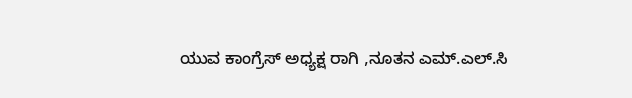ಯುವ ಕಾಂಗ್ರೆಸ್ ಅಧ್ಯಕ್ಷ ರಾಗಿ ,ನೂತನ ಎಮ್.ಎಲ್.ಸಿ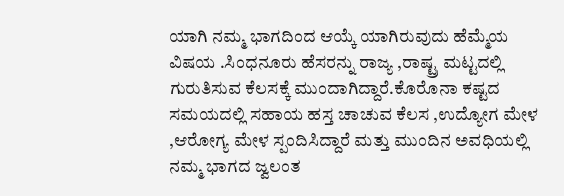ಯಾಗಿ ನಮ್ಮ ಭಾಗದಿಂದ ಆಯ್ಕೆ ಯಾಗಿರುವುದು ಹೆಮ್ಮೆಯ ವಿಷಯ .ಸಿಂಧನೂರು ಹೆಸರನ್ನು ರಾಜ್ಯ ,ರಾಷ್ಟ್ರ ಮಟ್ಟದಲ್ಲಿ ಗುರುತಿಸುವ ಕೆಲಸಕ್ಕೆ ಮುಂದಾಗಿದ್ದಾರೆ.ಕೊರೊನಾ ಕಷ್ಟದ ಸಮಯದಲ್ಲಿ ಸಹಾಯ ಹಸ್ತ ಚಾಚುವ ಕೆಲಸ ,ಉದ್ಯೋಗ ಮೇಳ ,ಆರೋಗ್ಯ ಮೇಳ ಸ್ಪಂದಿಸಿದ್ದಾರೆ ಮತ್ತು ಮುಂದಿನ ಅವಧಿಯಲ್ಲಿ ನಮ್ಮ ಭಾಗದ ಜ್ವಲಂತ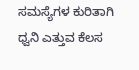ಸಮಸ್ಯೆಗಳ ಕುರಿತಾಗಿ ಧ್ವನಿ ಎತ್ತುವ ಕೆಲಸ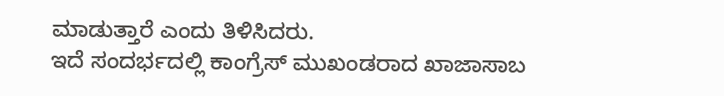ಮಾಡುತ್ತಾರೆ ಎಂದು ತಿಳಿಸಿದರು.
ಇದೆ ಸಂದರ್ಭದಲ್ಲಿ ಕಾಂಗ್ರೆಸ್ ಮುಖಂಡರಾದ ಖಾಜಾಸಾಬ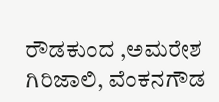ರೌಡಕುಂದ ,ಅಮರೇಶ ಗಿರಿಜಾಲಿ, ವೆಂಕನಗೌಡ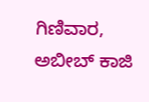ಗಿಣಿವಾರ, ಅಬೀಬ್ ಕಾಜಿ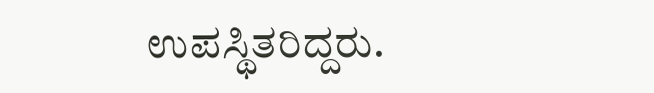ಉಪಸ್ಥಿತರಿದ್ದರು.